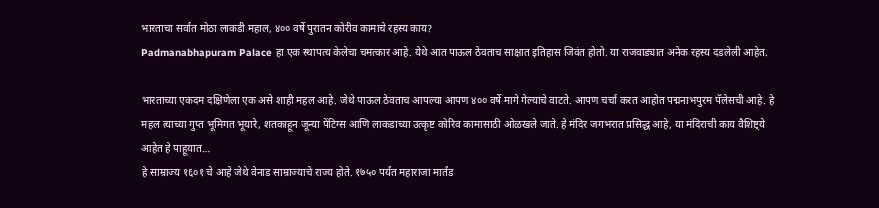भारताचा सर्वात मोठा लाकडी महाल, ४०० वर्षे पुरातन कोरीव कामाचे रहस्य काय?
Padmanabhapuram Palace हा एक स्थापत्य केलेचा चमत्कार आहे. येथे आत पाऊल ठेवताच साक्षात इतिहास जिवंत होतो. या राजवाड्यात अनेक रहस्य दडलेली आहेत.

भारताच्या एकदम दक्षिणेला एक असे शाही महल आहे. जेथे पाऊल ठेवताच आपल्या आपण ४०० वर्षे मागे गेल्याचे वाटते. आपण चर्चा करत आहोत पद्मनाभपुरम पॅलेसची आहे. हे महल त्याच्या गुप्त भूमिगत भूयारे, शतकाहून जून्या पेंटिग्स आणि लाकडाच्या उत्कृष्ट कोरिव कामासाठी ओळखले जाते. हे मंदिर जगभरात प्रसिद्ध आहे, या मंदिराची काय वैशिष्ट्ये आहेत हे पाहूयात…
हे साम्राज्य १६०१ चे आहे जेथे वेनाड साम्राज्याचे राज्य होते. १७५० पर्यंत महाराजा मार्तंड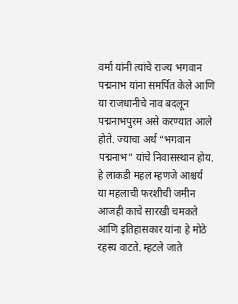वर्मा यांनी त्यांचे राज्य भगवान पद्मनाभ यांना समर्पित केले आणि या राजधानीचे नाव बदलून पद्मनाभपुरम असे करण्यात आले होते. ज्याचा अर्थ “भगवान पद्मनाभ” यांचे निवासस्थान होय.
हे लाकडी महल म्हणजे आश्चर्य
या महलाची फरशीची जमीन आजही काचे सारखी चमकते आणि इतिहासकार यांना हे मोठे रहस्य वाटते. म्हटले जाते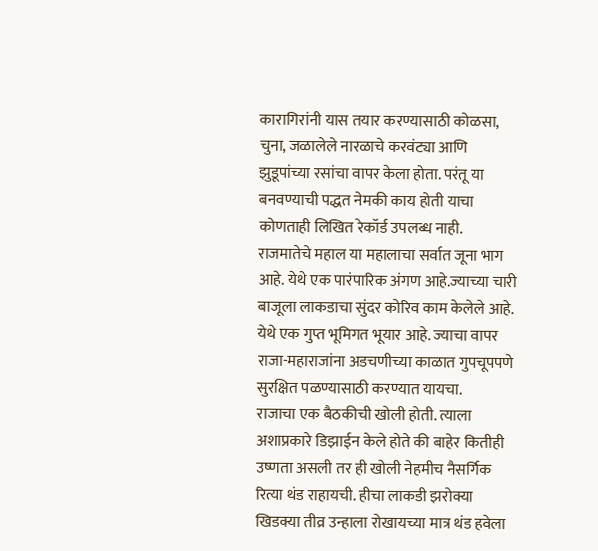कारागिरांनी यास तयार करण्यासाठी कोळसा, चुना, जळालेले नारळाचे करवंट्या आणि झुडूपांच्या रसांचा वापर केला होता. परंतू या बनवण्याची पद्धत नेमकी काय होती याचा कोणताही लिखित रेकॉर्ड उपलब्ध नाही.
राजमातेचे महाल या महालाचा सर्वात जूना भाग आहे. येथे एक पारंपारिक अंगण आहे.ज्याच्या चारी बाजूला लाकडाचा सुंदर कोरिव काम केलेले आहे. येथे एक गुप्त भूमिगत भूयार आहे. ज्याचा वापर राजा-महाराजांना अडचणीच्या काळात गुपचूपपणे सुरक्षित पळण्यासाठी करण्यात यायचा.
राजाचा एक बैठकीची खोली होती. त्याला अशाप्रकारे डिझाईन केले होते की बाहेर कितीही उष्णता असली तर ही खोली नेहमीच नैसर्गिक रित्या थंड राहायची. हीचा लाकडी झरोक्या खिडक्या तीव्र उन्हाला रोखायच्या मात्र थंड हवेला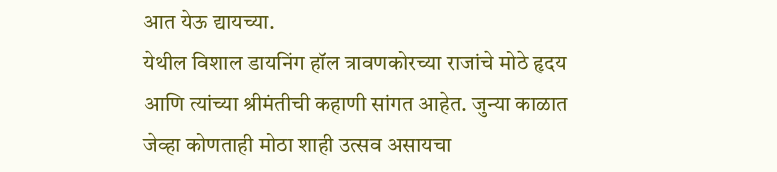आत येऊ द्यायच्या.
येथील विशाल डायनिंग हॉल त्रावणकोरच्या राजांचे मोठे हृदय आणि त्यांच्या श्रीमंतीची कहाणी सांगत आहेत. जुन्या काळात जेव्हा कोणताही मोठा शाही उत्सव असायचा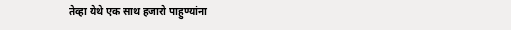तेव्हा येथे एक साथ हजारो पाहुण्यांना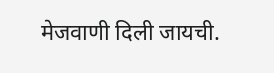मेजवाणी दिली जायची.